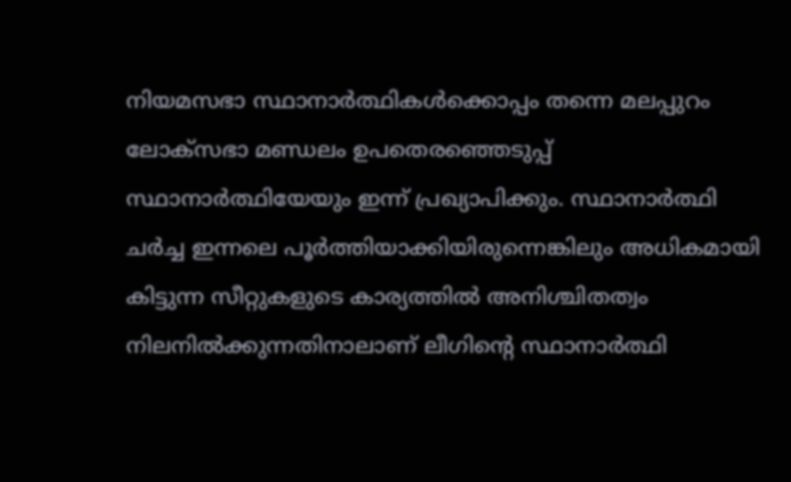നിയമസഭാ സ്ഥാനാര്‍ത്ഥികള്‍ക്കൊപ്പം തന്നെ മലപ്പുറം ലോക്സഭാ മണ്ഡലം ഉപതെരഞ്ഞെടുപ്പ് സ്ഥാനാര്‍ത്ഥിയേയും ഇന്ന് പ്രഖ്യാപിക്കും. സ്ഥാനാർത്ഥി ചർച്ച ഇന്നലെ പൂർത്തിയാക്കിയിരുന്നെങ്കിലും അധികമായി കിട്ടുന്ന സീറ്റുകളുടെ കാര്യത്തിൽ അനിശ്ചിതത്വം നിലനിൽക്കുന്നതിനാലാണ് ലീഗിന്റെ സ്ഥാനാർത്ഥി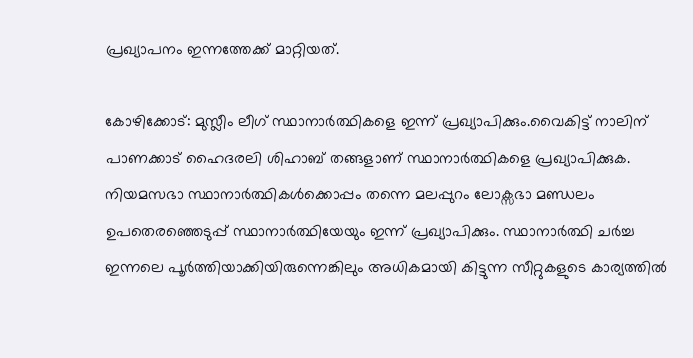പ്രഖ്യാപനം ഇന്നത്തേക്ക് മാറ്റിയത്.

കോഴിക്കോട്: മുസ്ലീം ലീഗ് സ്ഥാനാര്‍ത്ഥികളെ ഇന്ന് പ്രഖ്യാപിക്കും.വൈകിട്ട് നാലിന് പാണക്കാട് ഹൈദരലി ശിഹാബ് തങ്ങളാണ് സ്ഥാനാർത്ഥികളെ പ്രഖ്യാപിക്കുക. നിയമസഭാ സ്ഥാനാര്‍ത്ഥികള്‍ക്കൊപ്പം തന്നെ മലപ്പുറം ലോക്സഭാ മണ്ഡലം ഉപതെരഞ്ഞെടുപ്പ് സ്ഥാനാര്‍ത്ഥിയേയും ഇന്ന് പ്രഖ്യാപിക്കും. സ്ഥാനാർത്ഥി ചർച്ച ഇന്നലെ പൂർത്തിയാക്കിയിരുന്നെങ്കിലും അധികമായി കിട്ടുന്ന സീറ്റുകളുടെ കാര്യത്തിൽ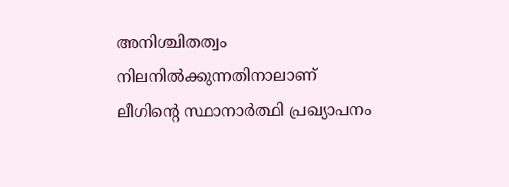അനിശ്ചിതത്വം നിലനിൽക്കുന്നതിനാലാണ് ലീഗിന്റെ സ്ഥാനാർത്ഥി പ്രഖ്യാപനം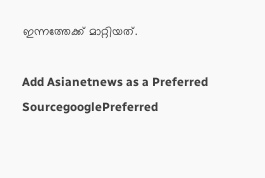ഇന്നത്തേക്ക് മാറ്റിയത്.

Add Asianetnews as a Preferred SourcegooglePreferred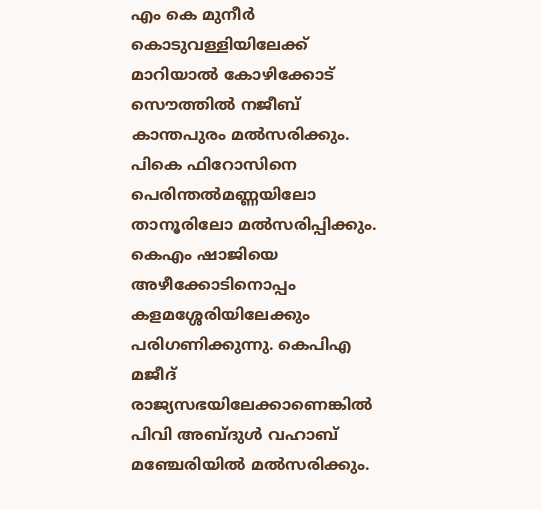എം കെ മുനീർ കൊടുവള്ളിയിലേക്ക് മാറിയാൽ കോഴിക്കോട് സൌത്തിൽ നജീബ് കാന്തപുരം മൽസരിക്കും. പികെ ഫിറോസിനെ പെരിന്തൽമണ്ണയിലോ താനൂരിലോ മൽസരിപ്പിക്കും. കെഎം ഷാജിയെ അഴീക്കോടിനൊപ്പം കളമശ്ശേരിയിലേക്കും പരിഗണിക്കുന്നു. കെപിഎ മജീദ് രാജ്യസഭയിലേക്കാണെങ്കിൽ പിവി അബ്ദുൾ വഹാബ് മഞ്ചേരിയിൽ മൽസരിക്കും.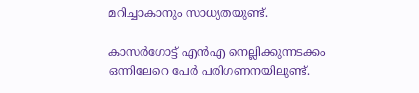മറിച്ചാകാനും സാധ്യതയുണ്ട്.

കാസർഗോട്ട് എൻഎ നെല്ലിക്കുന്നടക്കം ഒന്നിലേറെ പേർ പരിഗണനയിലുണ്ട്.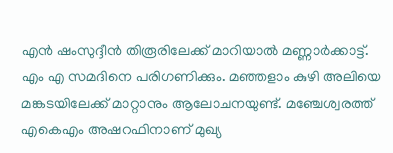എൻ ഷംസുദ്ദീൻ തിരൂരിലേക്ക് മാറിയാൽ മണ്ണാർക്കാട്ട്. എം എ സമദിനെ പരിഗണിക്കും. മഞ്ഞളാം കുഴി അലിയെ മങ്കടയിലേക്ക് മാറ്റാനും ആലോചനയുണ്ട്. മഞ്ചേശ്വരത്ത് എകെഎം അഷറഫിനാണ് മുഖ്യ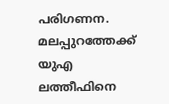പരിഗണന. മലപ്പുറത്തേക്ക് യുഎ ലത്തീഫിനെ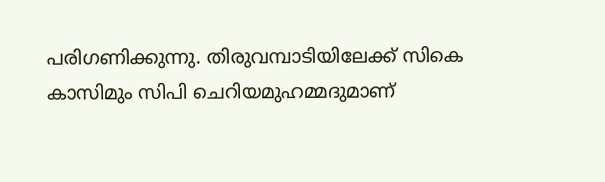പരിഗണിക്കുന്നു. തിരുവമ്പാടിയിലേക്ക് സികെ കാസിമും സിപി ചെറിയമുഹമ്മദുമാണ്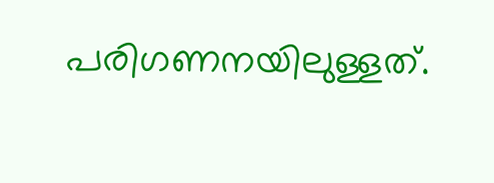പരിഗണനയിലുള്ളത്.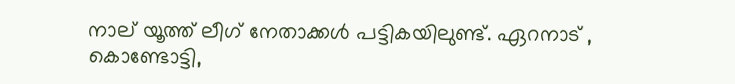നാല് യൂത്ത് ലീഗ് നേതാക്കൾ പട്ടികയിലുണ്ട്. ഏറനാട് , കൊണ്ടോട്ടി,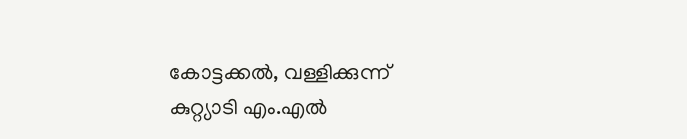കോട്ടക്കൽ, വള്ളിക്കുന്ന് കുറ്റ്യാടി എം.എൽ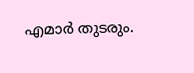എമാർ തുടരും.